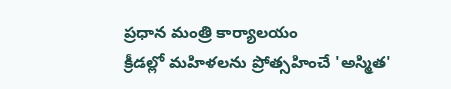ప్రధాన మంత్రి కార్యాలయం
క్రీడల్లో మహిళలను ప్రోత్సహించే 'అస్మిత'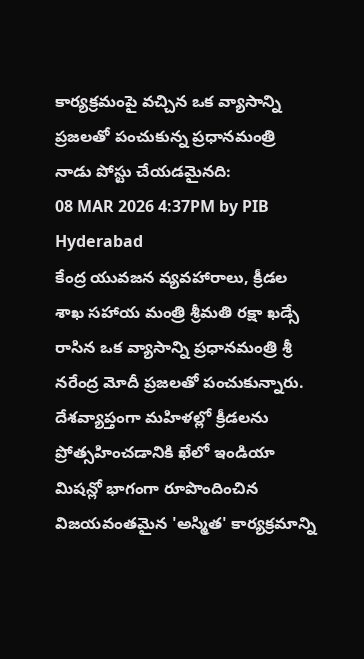కార్యక్రమంపై వచ్చిన ఒక వ్యాసాన్ని ప్రజలతో పంచుకున్న ప్రధానమంత్రి
నాడు పోస్టు చేయడమైనది:
08 MAR 2026 4:37PM by PIB Hyderabad
కేంద్ర యువజన వ్యవహారాలు, క్రీడల శాఖ సహాయ మంత్రి శ్రీమతి రక్షా ఖడ్సే రాసిన ఒక వ్యాసాన్ని ప్రధానమంత్రి శ్రీ నరేంద్ర మోదీ ప్రజలతో పంచుకున్నారు.
దేశవ్యాప్తంగా మహిళల్లో క్రీడలను ప్రోత్సహించడానికి ఖేలో ఇండియా మిషన్లో భాగంగా రూపొందించిన విజయవంతమైన 'అస్మిత' కార్యక్రమాన్ని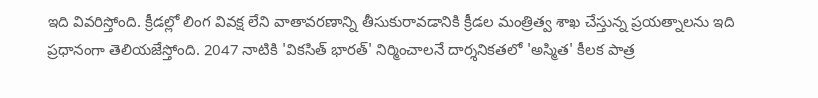ఇది వివరిస్తోంది. క్రీడల్లో లింగ వివక్ష లేని వాతావరణాన్ని తీసుకురావడానికి క్రీడల మంత్రిత్వ శాఖ చేస్తున్న ప్రయత్నాలను ఇది ప్రధానంగా తెలియజేస్తోంది. 2047 నాటికి 'వికసిత్ భారత్' నిర్మించాలనే దార్శనికతలో 'అస్మిత' కీలక పాత్ర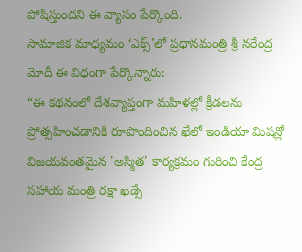పోషిస్తుందని ఈ వ్యాసం పేర్కొంది.
సామాజిక మాధ్యమం ‘ఎక్స్’లో ప్రధానమంత్రి శ్రీ నరేంద్ర మోదీ ఈ విధంగా పేర్కొన్నారు:
“ఈ కథనంలో దేశవ్యాప్తంగా మహిళల్లో క్రీడలను ప్రోత్సహించడానికి రూపొందించిన ఖేలో ఇండియా మిషన్లో విజయవంతమైన 'అస్మిత' కార్యక్రమం గురించి కేంద్ర సహాయ మంత్రి రక్షా ఖడ్సే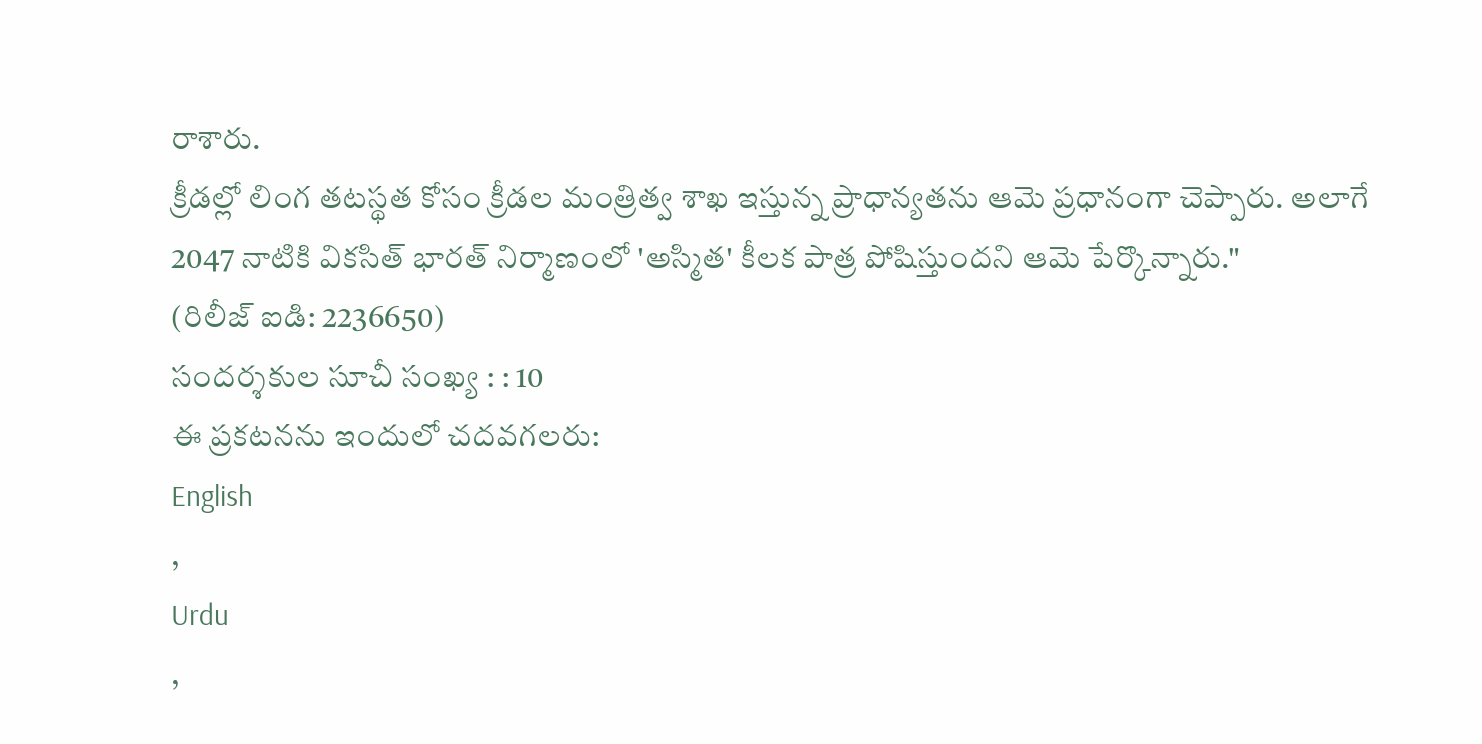రాశారు.
క్రీడల్లో లింగ తటస్థత కోసం క్రీడల మంత్రిత్వ శాఖ ఇస్తున్న ప్రాధాన్యతను ఆమె ప్రధానంగా చెప్పారు. అలాగే 2047 నాటికి వికసిత్ భారత్ నిర్మాణంలో 'అస్మిత' కీలక పాత్ర పోషిస్తుందని ఆమె పేర్కొన్నారు."
(రిలీజ్ ఐడి: 2236650)
సందర్శకుల సూచీ సంఖ్య : : 10
ఈ ప్రకటనను ఇందులో చదవగలరు:
English
,
Urdu
,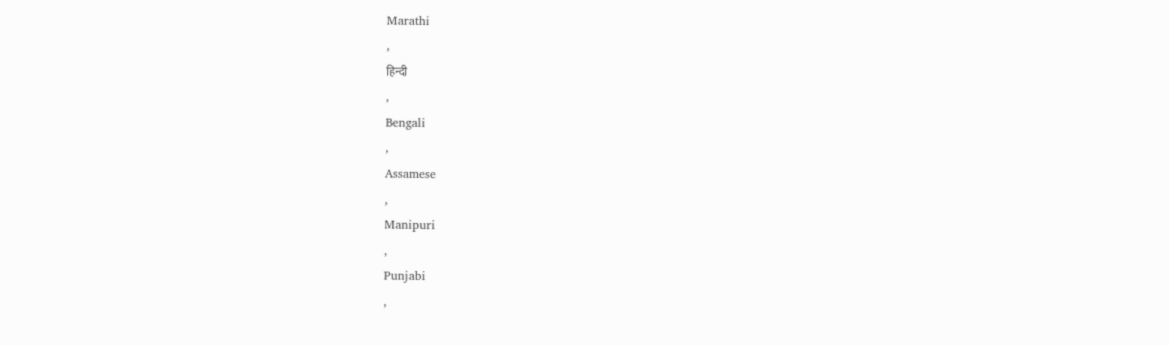Marathi
,
हिन्दी
,
Bengali
,
Assamese
,
Manipuri
,
Punjabi
,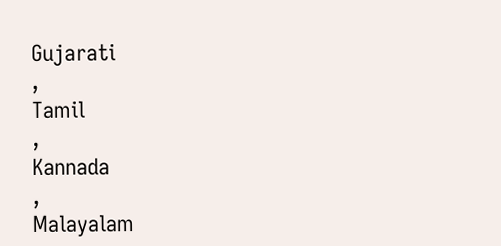Gujarati
,
Tamil
,
Kannada
,
Malayalam